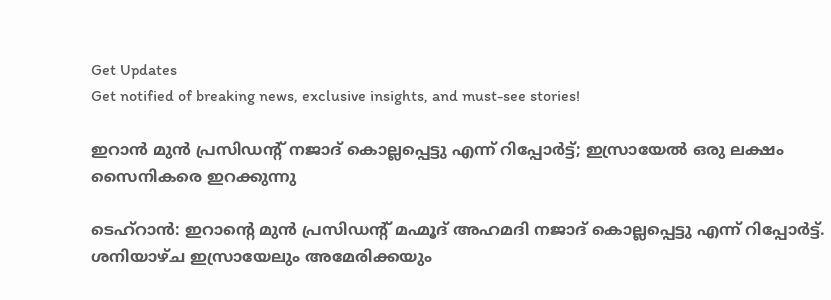Get Updates
Get notified of breaking news, exclusive insights, and must-see stories!

ഇറാന്‍ മുന്‍ പ്രസിഡന്റ് നജാദ് കൊല്ലപ്പെട്ടു എന്ന് റിപ്പോര്‍ട്ട്; ഇസ്രായേല്‍ ഒരു ലക്ഷം സൈനികരെ ഇറക്കുന്നു

ടെഹ്‌റാന്‍: ഇറാന്റെ മുന്‍ പ്രസിഡന്റ് മഹ്മൂദ് അഹമദി നജാദ് കൊല്ലപ്പെട്ടു എന്ന് റിപ്പോര്‍ട്ട്. ശനിയാഴ്ച ഇസ്രായേലും അമേരിക്കയും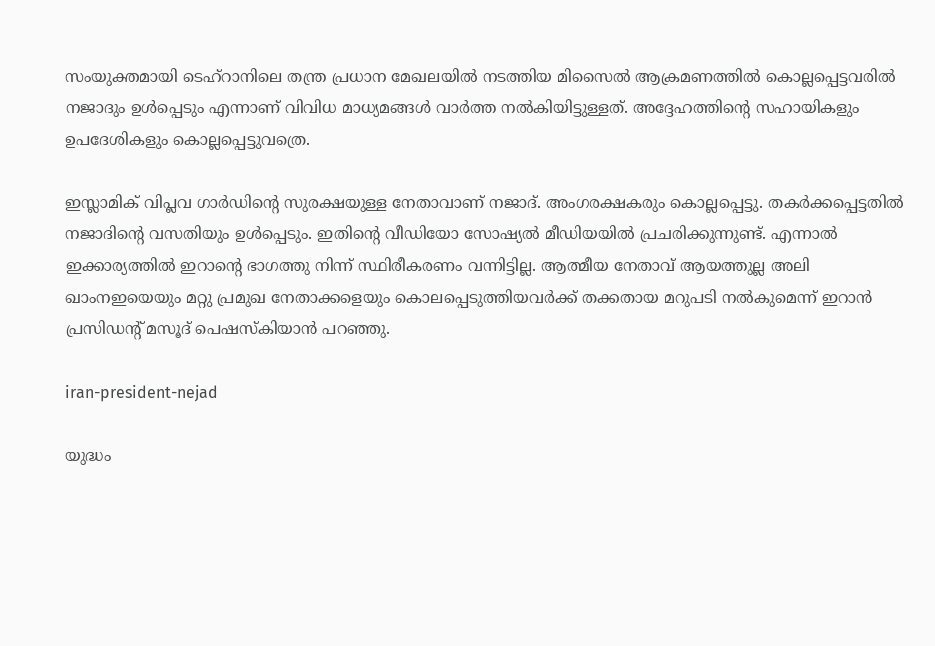സംയുക്തമായി ടെഹ്‌റാനിലെ തന്ത്ര പ്രധാന മേഖലയില്‍ നടത്തിയ മിസൈല്‍ ആക്രമണത്തില്‍ കൊല്ലപ്പെട്ടവരില്‍ നജാദും ഉള്‍പ്പെടും എന്നാണ് വിവിധ മാധ്യമങ്ങള്‍ വാര്‍ത്ത നല്‍കിയിട്ടുള്ളത്. അദ്ദേഹത്തിന്റെ സഹായികളും ഉപദേശികളും കൊല്ലപ്പെട്ടുവത്രെ.

ഇസ്ലാമിക് വിപ്ലവ ഗാര്‍ഡിന്റെ സുരക്ഷയുള്ള നേതാവാണ് നജാദ്. അംഗരക്ഷകരും കൊല്ലപ്പെട്ടു. തകര്‍ക്കപ്പെട്ടതില്‍ നജാദിന്റെ വസതിയും ഉള്‍പ്പെടും. ഇതിന്റെ വീഡിയോ സോഷ്യല്‍ മീഡിയയില്‍ പ്രചരിക്കുന്നുണ്ട്. എന്നാല്‍ ഇക്കാര്യത്തില്‍ ഇറാന്റെ ഭാഗത്തു നിന്ന് സ്ഥിരീകരണം വന്നിട്ടില്ല. ആത്മീയ നേതാവ് ആയത്തുല്ല അലി ഖാംനഇയെയും മറ്റു പ്രമുഖ നേതാക്കളെയും കൊലപ്പെടുത്തിയവര്‍ക്ക് തക്കതായ മറുപടി നല്‍കുമെന്ന് ഇറാന്‍ പ്രസിഡന്റ് മസൂദ് പെഷസ്‌കിയാന്‍ പറഞ്ഞു.

iran-president-nejad

യുദ്ധം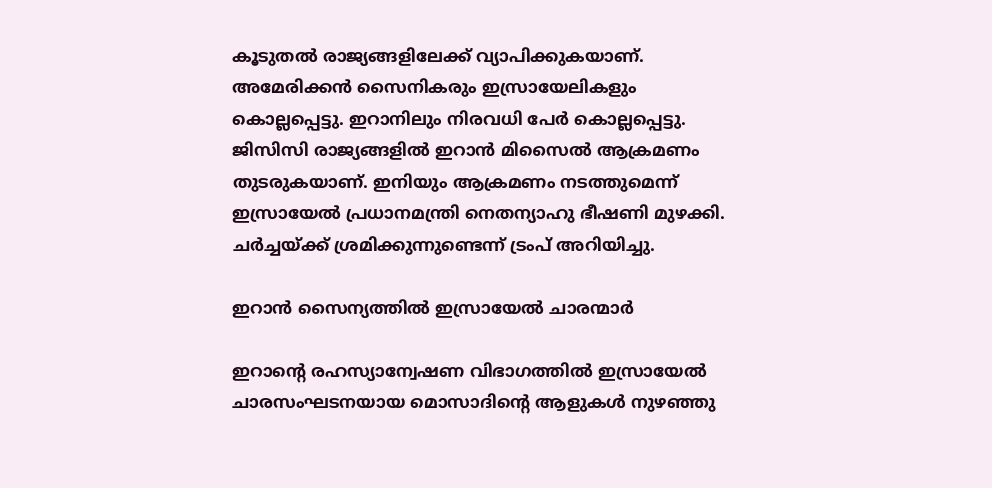കൂടുതല്‍ രാജ്യങ്ങളിലേക്ക് വ്യാപിക്കുകയാണ്. അമേരിക്കന്‍ സൈനികരും ഇസ്രായേലികളും കൊല്ലപ്പെട്ടു. ഇറാനിലും നിരവധി പേര്‍ കൊല്ലപ്പെട്ടു. ജിസിസി രാജ്യങ്ങളില്‍ ഇറാന്‍ മിസൈല്‍ ആക്രമണം തുടരുകയാണ്. ഇനിയും ആക്രമണം നടത്തുമെന്ന് ഇസ്രായേല്‍ പ്രധാനമന്ത്രി നെതന്യാഹു ഭീഷണി മുഴക്കി. ചര്‍ച്ചയ്ക്ക് ശ്രമിക്കുന്നുണ്ടെന്ന് ട്രംപ് അറിയിച്ചു.

ഇറാന്‍ സൈന്യത്തില്‍ ഇസ്രായേല്‍ ചാരന്മാര്‍

ഇറാന്റെ രഹസ്യാന്വേഷണ വിഭാഗത്തില്‍ ഇസ്രായേല്‍ ചാരസംഘടനയായ മൊസാദിന്റെ ആളുകള്‍ നുഴഞ്ഞു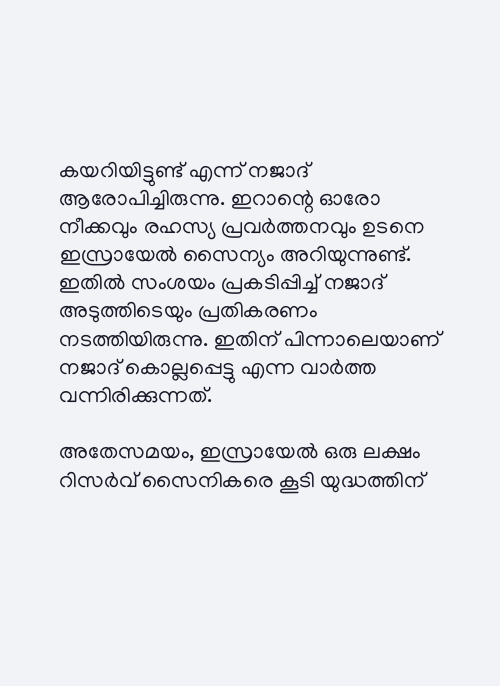കയറിയിട്ടുണ്ട് എന്ന് നജാദ് ആരോപിച്ചിരുന്നു. ഇറാന്റെ ഓരോ നീക്കവും രഹസ്യ പ്രവര്‍ത്തനവും ഉടനെ ഇസ്രായേല്‍ സൈന്യം അറിയുന്നുണ്ട്. ഇതില്‍ സംശയം പ്രകടിപ്പിച്ച് നജാദ് അടുത്തിടെയും പ്രതികരണം നടത്തിയിരുന്നു. ഇതിന് പിന്നാലെയാണ് നജാദ് കൊല്ലപ്പെട്ടു എന്ന വാര്‍ത്ത വന്നിരിക്കുന്നത്.

അതേസമയം, ഇസ്രായേല്‍ ഒരു ലക്ഷം റിസര്‍വ് സൈനികരെ കൂടി യുദ്ധത്തിന്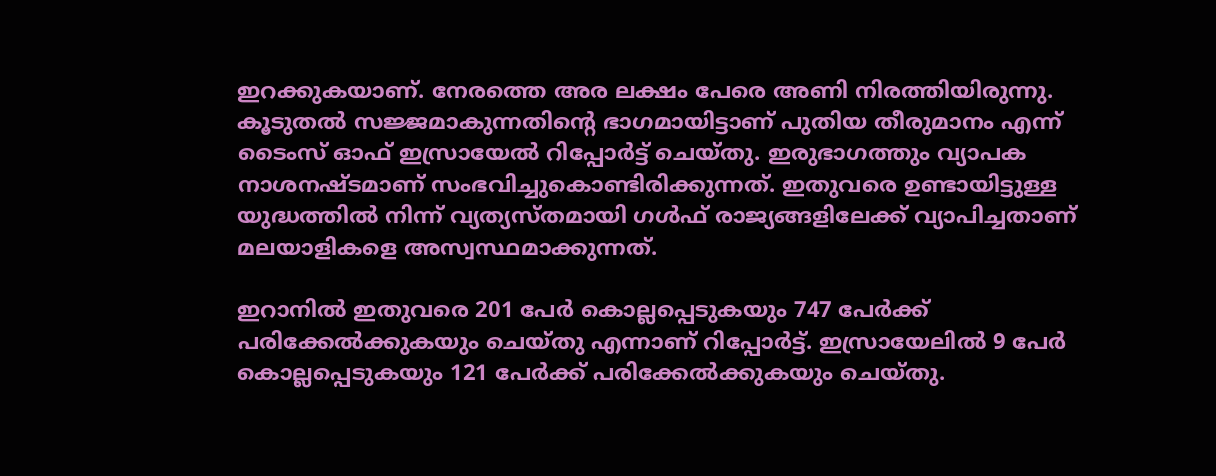ഇറക്കുകയാണ്. നേരത്തെ അര ലക്ഷം പേരെ അണി നിരത്തിയിരുന്നു. കൂടുതല്‍ സജ്ജമാകുന്നതിന്റെ ഭാഗമായിട്ടാണ് പുതിയ തീരുമാനം എന്ന് ടൈംസ് ഓഫ് ഇസ്രായേല്‍ റിപ്പോര്‍ട്ട് ചെയ്തു. ഇരുഭാഗത്തും വ്യാപക നാശനഷ്ടമാണ് സംഭവിച്ചുകൊണ്ടിരിക്കുന്നത്. ഇതുവരെ ഉണ്ടായിട്ടുള്ള യുദ്ധത്തില്‍ നിന്ന് വ്യത്യസ്തമായി ഗള്‍ഫ് രാജ്യങ്ങളിലേക്ക് വ്യാപിച്ചതാണ് മലയാളികളെ അസ്വസ്ഥമാക്കുന്നത്.

ഇറാനില്‍ ഇതുവരെ 201 പേര്‍ കൊല്ലപ്പെടുകയും 747 പേര്‍ക്ക് പരിക്കേല്‍ക്കുകയും ചെയ്തു എന്നാണ് റിപ്പോര്‍ട്ട്. ഇസ്രായേലില്‍ 9 പേര്‍ കൊല്ലപ്പെടുകയും 121 പേര്‍ക്ക് പരിക്കേല്‍ക്കുകയും ചെയ്തു.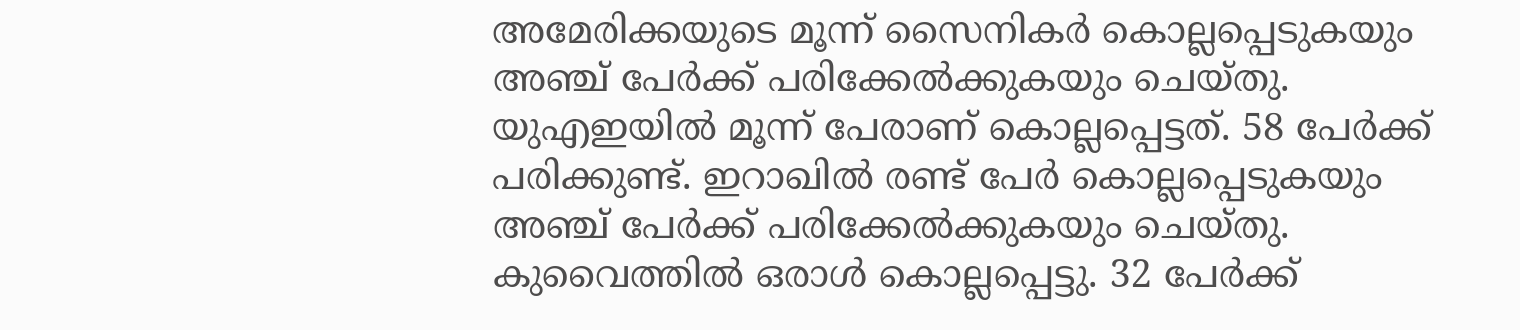അമേരിക്കയുടെ മൂന്ന് സൈനികര്‍ കൊല്ലപ്പെടുകയും അഞ്ച് പേര്‍ക്ക് പരിക്കേല്‍ക്കുകയും ചെയ്തു. യുഎഇയില്‍ മൂന്ന് പേരാണ് കൊല്ലപ്പെട്ടത്. 58 പേര്‍ക്ക് പരിക്കുണ്ട്. ഇറാഖില്‍ രണ്ട് പേര്‍ കൊല്ലപ്പെടുകയും അഞ്ച് പേര്‍ക്ക് പരിക്കേല്‍ക്കുകയും ചെയ്തു. കുവൈത്തില്‍ ഒരാള്‍ കൊല്ലപ്പെട്ടു. 32 പേര്‍ക്ക്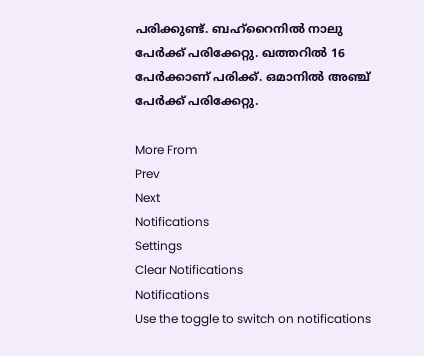പരിക്കുണ്ട്. ബഹ്‌റൈനില്‍ നാലു പേര്‍ക്ക് പരിക്കേറ്റു. ഖത്തറില്‍ 16 പേര്‍ക്കാണ് പരിക്ക്. ഒമാനില്‍ അഞ്ച് പേര്‍ക്ക് പരിക്കേറ്റു.

More From
Prev
Next
Notifications
Settings
Clear Notifications
Notifications
Use the toggle to switch on notifications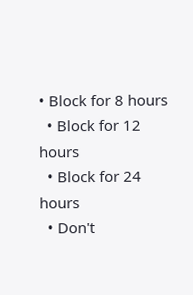• Block for 8 hours
  • Block for 12 hours
  • Block for 24 hours
  • Don't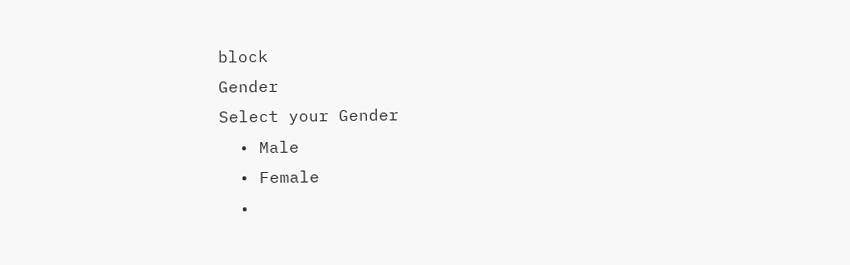block
Gender
Select your Gender
  • Male
  • Female
  •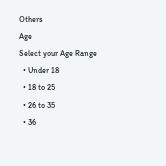Others
Age
Select your Age Range
  • Under 18
  • 18 to 25
  • 26 to 35
  • 36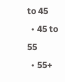to 45
  • 45 to 55
  • 55+